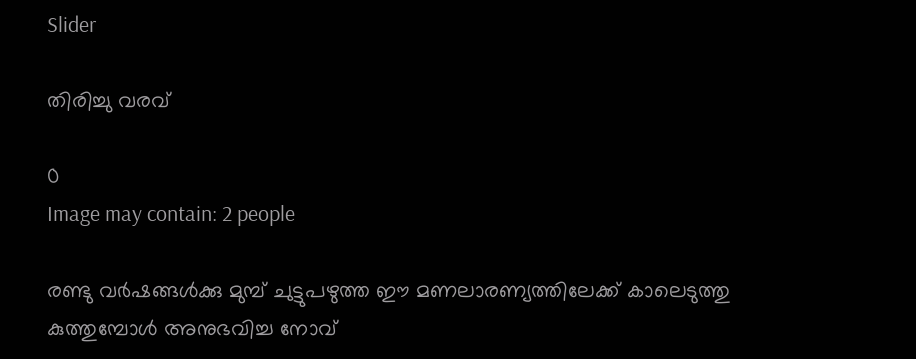Slider

തിരിച്ചു വരവ്

0
Image may contain: 2 people

രണ്ടു വർഷങ്ങൾക്കു മുമ്പ് ചുട്ടുപഴുത്ത ഈ മണലാരണ്യത്തിലേക്ക് കാലെടുത്തു കുത്തുമ്പോൾ അനുഭവിച്ച നോവ്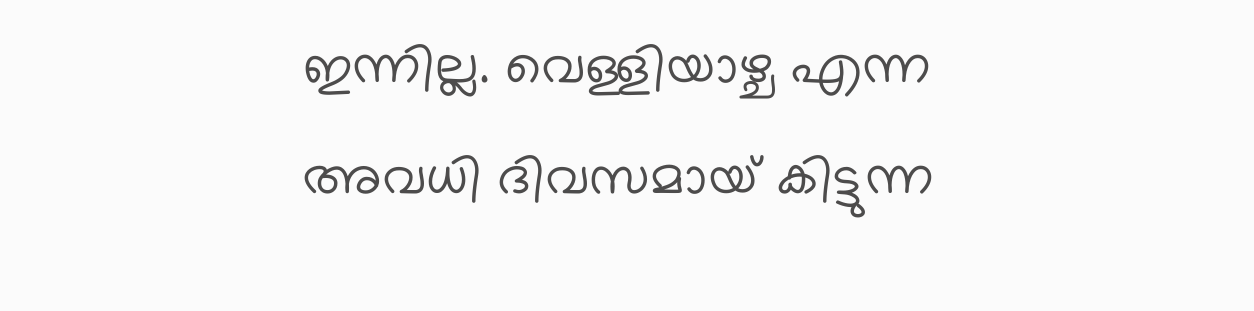ഇന്നില്ല. വെള്ളിയാഴ്ച എന്ന അവധി ദിവസമായ് കിട്ടുന്ന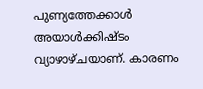പുണ്യത്തേക്കാൾ അയാൾക്കിഷ്ടം വ്യാഴാഴ്ചയാണ്. കാരണം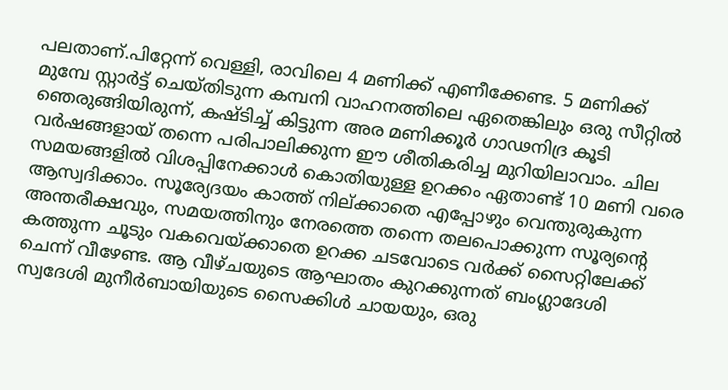പലതാണ്.പിറ്റേന്ന് വെള്ളി, രാവിലെ 4 മണിക്ക് എണീക്കേണ്ട. 5 മണിക്ക് മുമ്പേ സ്റ്റാർട്ട് ചെയ്‌തിടുന്ന കമ്പനി വാഹനത്തിലെ ഏതെങ്കിലും ഒരു സീറ്റിൽ ഞെരുങ്ങിയിരുന്ന്, കഷ്ടിച്ച് കിട്ടുന്ന അര മണിക്കൂർ ഗാഢനിദ്ര കൂടി വർഷങ്ങളായ് തന്നെ പരിപാലിക്കുന്ന ഈ ശീതികരിച്ച മുറിയിലാവാം. ചില സമയങ്ങളിൽ വിശപ്പിനേക്കാൾ കൊതിയുള്ള ഉറക്കം ഏതാണ്ട് 10 മണി വരെ ആസ്വദിക്കാം. സൂര്യേദയം കാത്ത് നില്ക്കാതെ എപ്പോഴും വെന്തുരുകുന്ന അന്തരീക്ഷവും, സമയത്തിനും നേരത്തെ തന്നെ തലപൊക്കുന്ന സൂര്യന്റെ കത്തുന്ന ചൂടും വകവെയ്ക്കാതെ ഉറക്ക ചടവോടെ വർക്ക് സൈറ്റിലേക്ക് ചെന്ന് വീഴേണ്ട. ആ വീഴ്ചയുടെ ആഘാതം കുറക്കുന്നത് ബംഗ്ലാദേശി സ്വദേശി മുനീർബായിയുടെ സൈക്കിൾ ചായയും, ഒരു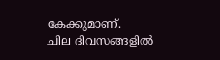കേക്കുമാണ്.
ചില ദിവസങ്ങളിൽ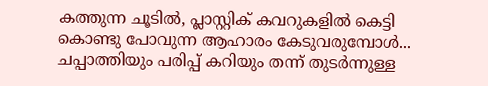കത്തുന്ന ചൂടിൽ, പ്ലാസ്റ്റിക് കവറുകളിൽ കെട്ടി കൊണ്ടു പോവുന്ന ആഹാരം കേടുവരുമ്പോൾ... ചപ്പാത്തിയും പരിപ്പ് കറിയും തന്ന് തുടർന്നുള്ള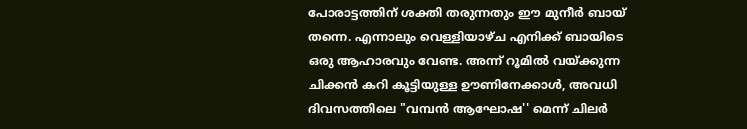പോരാട്ടത്തിന് ശക്തി തരുന്നതും ഈ മുനീർ ബായ് തന്നെ. എന്നാലും വെള്ളിയാഴ്ച എനിക്ക് ബായിടെ ഒരു ആഹാരവും വേണ്ട. അന്ന് റൂമിൽ വയ്ക്കുന്ന ചിക്കൻ കറി കൂട്ടിയുള്ള ഊണിനേക്കാൾ, അവധി ദിവസത്തിലെ "വമ്പൻ ആഘോഷ'' മെന്ന് ചിലർ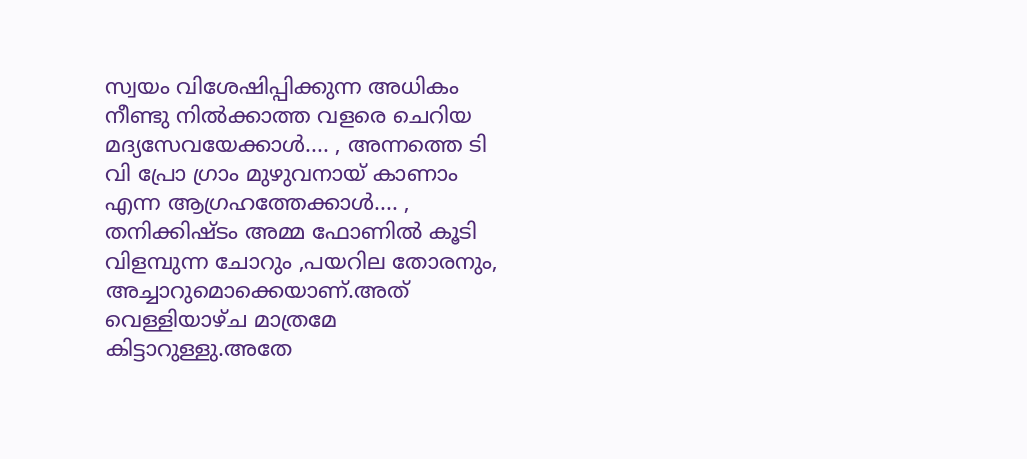സ്വയം വിശേഷിപ്പിക്കുന്ന അധികം നീണ്ടു നിൽക്കാത്ത വളരെ ചെറിയ മദ്യസേവയേക്കാൾ.... , അന്നത്തെ ടി വി പ്രോ ഗ്രാം മുഴുവനായ് കാണാം എന്ന ആഗ്രഹത്തേക്കാൾ.... , തനിക്കിഷ്ടം അമ്മ ഫോണിൽ കൂടി വിളമ്പുന്ന ചോറും ,പയറില തോരനും, അച്ചാറുമൊക്കെയാണ്.അത് വെള്ളിയാഴ്ച മാത്രമേ കിട്ടാറുള്ളു.അതേ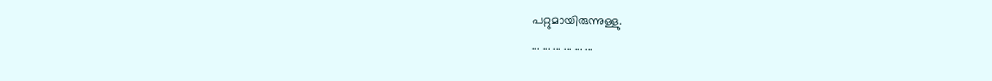പറ്റുമായിരുന്നുള്ളു.
... ... ... ... ... ...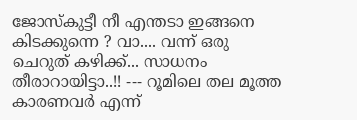ജോസ്കുട്ടീ നീ എന്തടാ ഇങ്ങനെ കിടക്കുന്നെ ? വാ.... വന്ന് ഒരു ചെറുത് കഴിക്ക്... സാധനം തീരാറായിട്ടാ..!! --- റൂമിലെ തല മൂത്ത കാരണവർ എന്ന്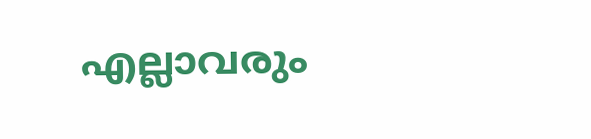എല്ലാവരും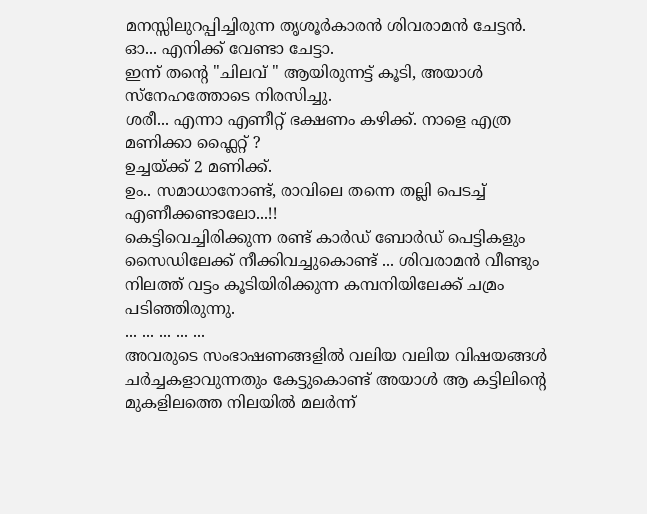മനസ്സിലുറപ്പിച്ചിരുന്ന തൃശൂർകാരൻ ശിവരാമൻ ചേട്ടൻ.
ഓ... എനിക്ക് വേണ്ടാ ചേട്ടാ.
ഇന്ന് തന്റെ "ചിലവ് " ആയിരുന്നട്ട് കൂടി, അയാൾ സ്നേഹത്തോടെ നിരസിച്ചു.
ശരീ... എന്നാ എണീറ്റ് ഭക്ഷണം കഴിക്ക്. നാളെ എത്ര മണിക്കാ ഫ്ലൈറ്റ് ?
ഉച്ചയ്ക്ക് 2 മണിക്ക്.
ഉം.. സമാധാനോണ്ട്, രാവിലെ തന്നെ തല്ലി പെടച്ച് എണീക്കണ്ടാലോ...!!
കെട്ടിവെച്ചിരിക്കുന്ന രണ്ട് കാർഡ് ബോർഡ് പെട്ടികളും സൈഡിലേക്ക് നീക്കിവച്ചുകൊണ്ട് ... ശിവരാമൻ വീണ്ടും നിലത്ത് വട്ടം കൂടിയിരിക്കുന്ന കമ്പനിയിലേക്ക് ചമ്രം പടിഞ്ഞിരുന്നു.
... ... ... ... ...
അവരുടെ സംഭാഷണങ്ങളിൽ വലിയ വലിയ വിഷയങ്ങൾ ചർച്ചകളാവുന്നതും കേട്ടുകൊണ്ട് അയാൾ ആ കട്ടിലിന്റെ മുകളിലത്തെ നിലയിൽ മലർന്ന്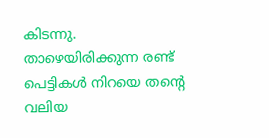കിടന്നു.
താഴെയിരിക്കുന്ന രണ്ട് പെട്ടികൾ നിറയെ തന്റെ വലിയ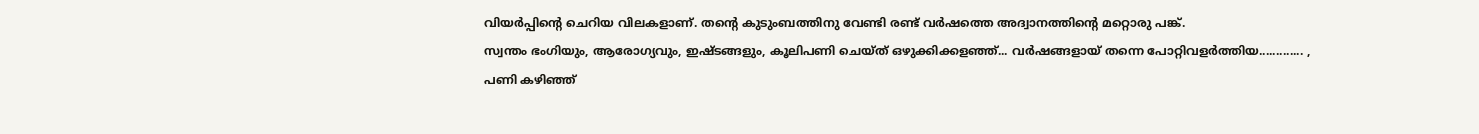വിയർപ്പിന്റെ ചെറിയ വിലകളാണ്. തന്റെ കുടുംബത്തിനു വേണ്ടി രണ്ട് വർഷത്തെ അദ്വാനത്തിന്റെ മറ്റൊരു പങ്ക്.
സ്വന്തം ഭംഗിയും, ആരോഗ്യവും, ഇഷ്ടങ്ങളും, കൂലിപണി ചെയ്ത് ഒഴുക്കിക്കളഞ്ഞ്... വർഷങ്ങളായ് തന്നെ പോറ്റിവളർത്തിയ............. ,
പണി കഴിഞ്ഞ്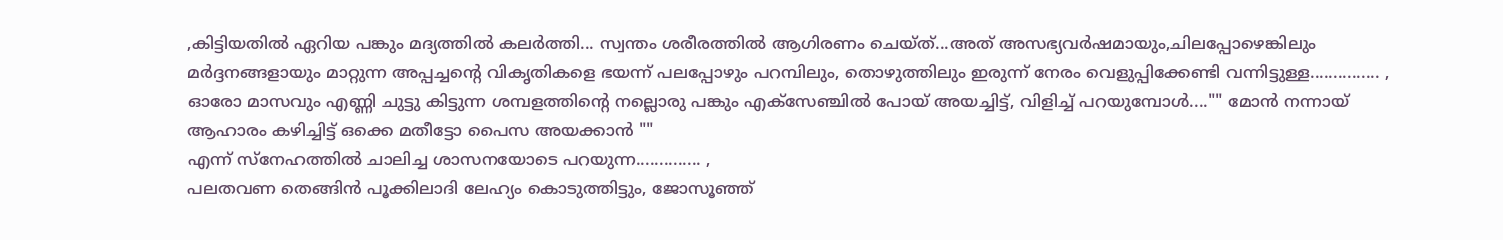,കിട്ടിയതിൽ ഏറിയ പങ്കും മദ്യത്തിൽ കലർത്തി... സ്വന്തം ശരീരത്തിൽ ആഗിരണം ചെയ്ത്...അത് അസഭ്യവർഷമായും,ചിലപ്പോഴെങ്കിലും മർദ്ദനങ്ങളായും മാറ്റുന്ന അപ്പച്ചന്റെ വികൃതികളെ ഭയന്ന് പലപ്പോഴും പറമ്പിലും, തൊഴുത്തിലും ഇരുന്ന് നേരം വെളുപ്പിക്കേണ്ടി വന്നിട്ടുള്ള............... ,
ഓരോ മാസവും എണ്ണി ചുട്ടു കിട്ടുന്ന ശമ്പളത്തിന്റെ നല്ലൊരു പങ്കും എക്സേഞ്ചിൽ പോയ് അയച്ചിട്ട്, വിളിച്ച് പറയുമ്പോൾ...."" മോൻ നന്നായ് ആഹാരം കഴിച്ചിട്ട് ഒക്കെ മതീട്ടോ പൈസ അയക്കാൻ ""
എന്ന് സ്നേഹത്തിൽ ചാലിച്ച ശാസനയോടെ പറയുന്ന.............. ,
പലതവണ തെങ്ങിൻ പൂക്കിലാദി ലേഹ്യം കൊടുത്തിട്ടും, ജോസൂഞ്ഞ്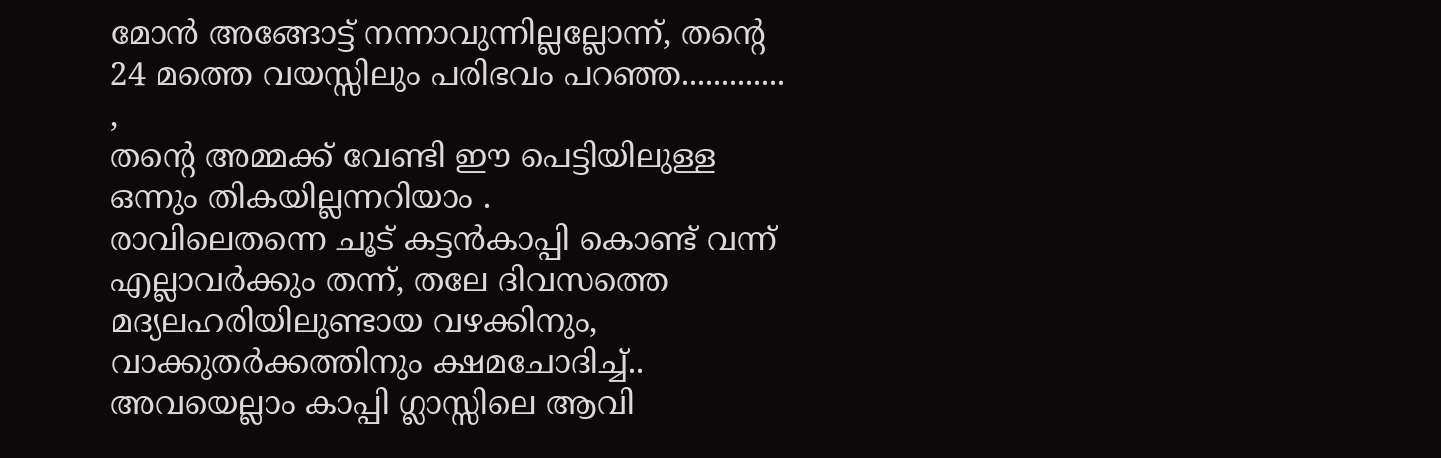മോൻ അങ്ങോട്ട് നന്നാവുന്നില്ലല്ലോന്ന്, തന്റെ 24 മത്തെ വയസ്സിലും പരിഭവം പറഞ്ഞ............. ,
തന്റെ അമ്മക്ക് വേണ്ടി ഈ പെട്ടിയിലുള്ള ഒന്നും തികയില്ലന്നറിയാം .
രാവിലെതന്നെ ചൂട് കട്ടൻകാപ്പി കൊണ്ട് വന്ന് എല്ലാവർക്കും തന്ന്, തലേ ദിവസത്തെ മദ്യലഹരിയിലുണ്ടായ വഴക്കിനും, വാക്കുതർക്കത്തിനും ക്ഷമചോദിച്ച്.. അവയെല്ലാം കാപ്പി ഗ്ലാസ്സിലെ ആവി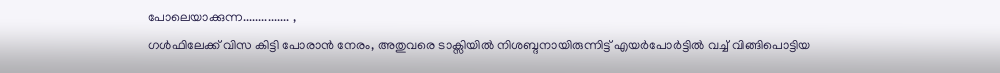പോലെയാക്കുന്ന............... ,
ഗൾഫിലേക്ക് വിസ കിട്ടി പോരാൻ നേരം, അതുവരെ ടാക്സിയിൽ നിശബ്ദനായിരുന്നിട്ട് എയർപോർട്ടിൽ വച്ച് വിങ്ങിപൊട്ടിയ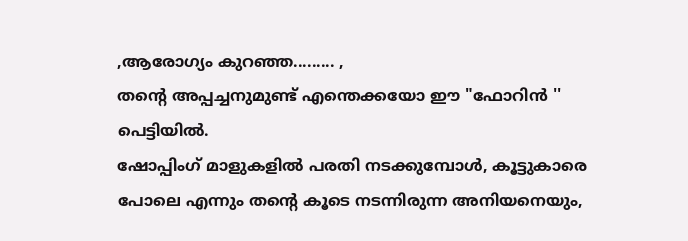,ആരോഗ്യം കുറഞ്ഞ......... ,
തന്റെ അപ്പച്ചനുമുണ്ട് എന്തെക്കയോ ഈ "ഫോറിൻ '' പെട്ടിയിൽ.
ഷോപ്പിംഗ് മാളുകളിൽ പരതി നടക്കുമ്പോൾ, കൂട്ടുകാരെ പോലെ എന്നും തന്റെ കൂടെ നടന്നിരുന്ന അനിയനെയും,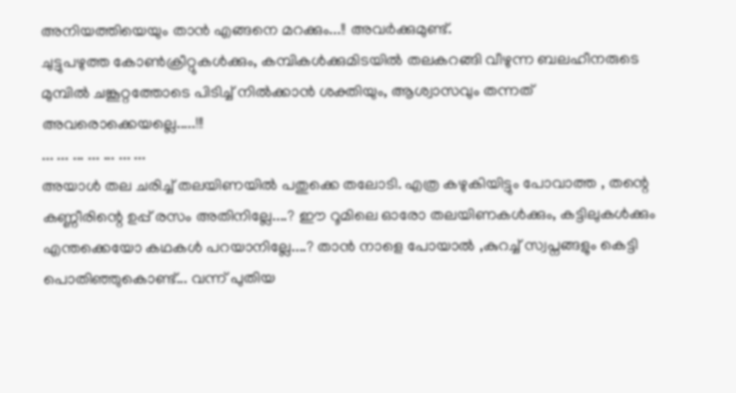അനിയത്തിയെയും താൻ എങ്ങനെ മറക്കും...!! അവർക്കുമുണ്ട്.
ചുട്ടുപഴുത്ത കോൺക്രീറ്റുകൾക്കും, കമ്പികൾക്കുമിടയിൽ തലകറങ്ങി വീഴുന്ന ബലഹീനരുടെ മുമ്പിൽ ചങ്കൂറ്റത്തോടെ പിടിച്ച് നിൽക്കാൻ ശക്തിയും, ആശ്വാസവും തന്നത് അവരൊക്കെയല്ലെ.....!!!
... ... ... ... ... ... ...
അയാൾ തല ചരിച്ച് തലയിണയിൽ പതുക്കെ തലോടി. എത്ര കഴുകിയിട്ടും പോവാത്ത , തന്റെ കണ്ണീരിന്റെ ഉപ്പ് രസം അതിനില്ലേ....? ഈ റൂമിലെ ഓരോ തലയിണകൾക്കും, കട്ടിലുകൾക്കും എന്തക്കെയോ കഥകൾ പറയാനില്ലേ....? താൻ നാളെ പോയാൽ ,കുറച്ച് സ്വപ്നങ്ങളും കെട്ടി പൊതിഞ്ഞുകൊണ്ട്... വന്ന് പുതിയ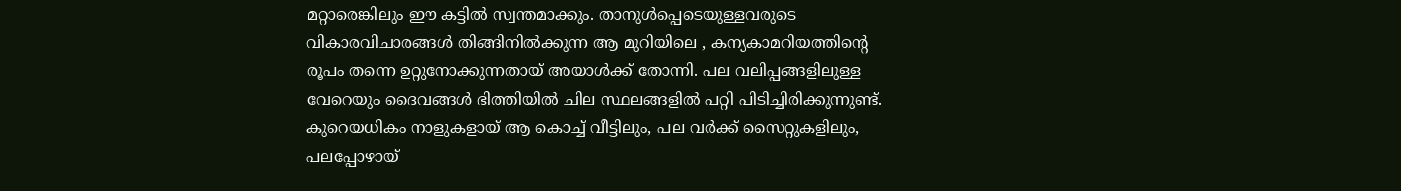മറ്റാരെങ്കിലും ഈ കട്ടിൽ സ്വന്തമാക്കും. താനുൾപ്പെടെയുള്ളവരുടെ വികാരവിചാരങ്ങൾ തിങ്ങിനിൽക്കുന്ന ആ മുറിയിലെ , കന്യകാമറിയത്തിന്റെ രൂപം തന്നെ ഉറ്റുനോക്കുന്നതായ് അയാൾക്ക് തോന്നി. പല വലിപ്പങ്ങളിലുള്ള വേറെയും ദൈവങ്ങൾ ഭിത്തിയിൽ ചില സ്ഥലങ്ങളിൽ പറ്റി പിടിച്ചിരിക്കുന്നുണ്ട്.
കുറെയധികം നാളുകളായ് ആ കൊച്ച് വീട്ടിലും, പല വർക്ക് സൈറ്റുകളിലും, പലപ്പോഴായ്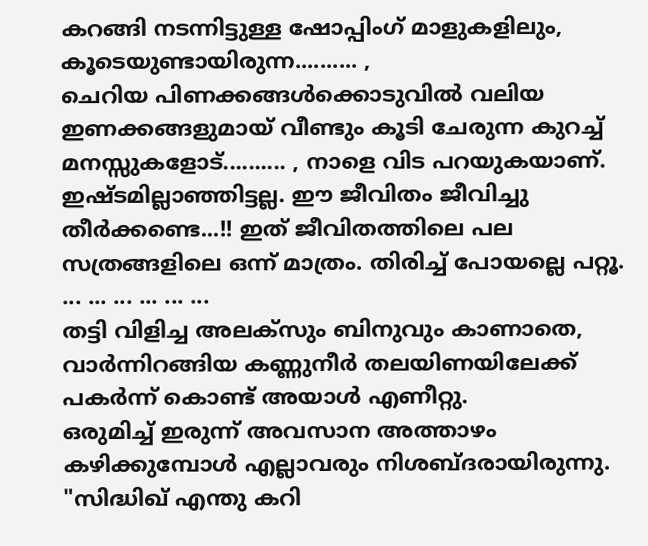കറങ്ങി നടന്നിട്ടുള്ള ഷോപ്പിംഗ് മാളുകളിലും, കൂടെയുണ്ടായിരുന്ന.......... ,
ചെറിയ പിണക്കങ്ങൾക്കൊടുവിൽ വലിയ ഇണക്കങ്ങളുമായ് വീണ്ടും കൂടി ചേരുന്ന കുറച്ച് മനസ്സുകളോട്.......... , നാളെ വിട പറയുകയാണ്. ഇഷ്ടമില്ലാഞ്ഞിട്ടല്ല. ഈ ജീവിതം ജീവിച്ചു തീർക്കണ്ടെ...!! ഇത് ജീവിതത്തിലെ പല സത്രങ്ങളിലെ ഒന്ന് മാത്രം. തിരിച്ച് പോയല്ലെ പറ്റൂ.
... ... ... ... ... ...
തട്ടി വിളിച്ച അലക്സും ബിനുവും കാണാതെ, വാർന്നിറങ്ങിയ കണ്ണുനീർ തലയിണയിലേക്ക് പകർന്ന് കൊണ്ട് അയാൾ എണീറ്റു.
ഒരുമിച്ച് ഇരുന്ന് അവസാന അത്താഴം കഴിക്കുമ്പോൾ എല്ലാവരും നിശബ്ദരായിരുന്നു.
"സിദ്ധിഖ് എന്തു കറി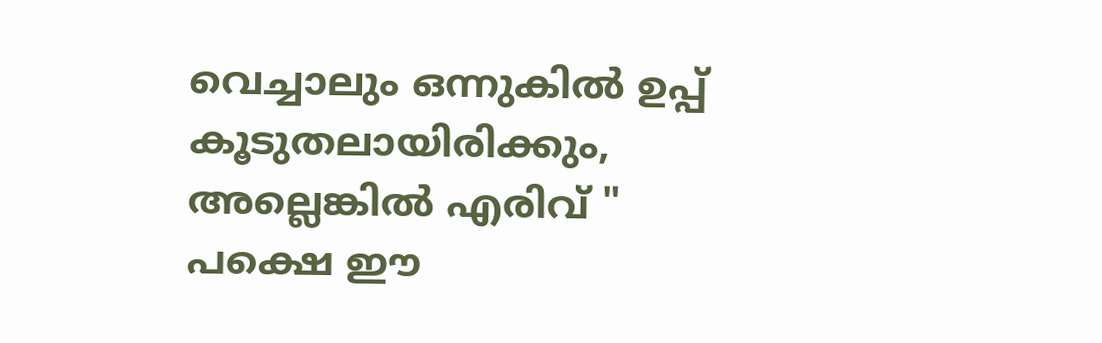വെച്ചാലും ഒന്നുകിൽ ഉപ്പ് കൂടുതലായിരിക്കും, അല്ലെങ്കിൽ എരിവ് "
പക്ഷെ ഈ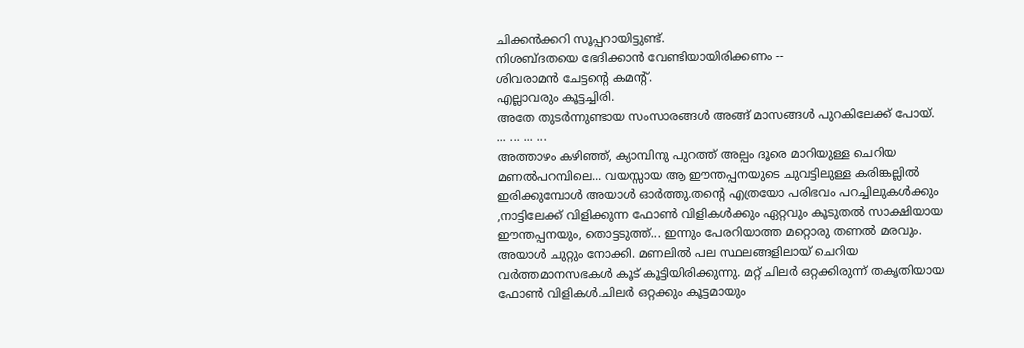ചിക്കൻക്കറി സൂപ്പറായിട്ടുണ്ട്.
നിശബ്ദതയെ ഭേദിക്കാൻ വേണ്ടിയായിരിക്കണം --
ശിവരാമൻ ചേട്ടന്റെ കമന്റ്.
എല്ലാവരും കൂട്ടച്ചിരി.
അതേ തുടർന്നുണ്ടായ സംസാരങ്ങൾ അങ്ങ് മാസങ്ങൾ പുറകിലേക്ക് പോയ്.
... ... ... ...
അത്താഴം കഴിഞ്ഞ്, ക്യാമ്പിനു പുറത്ത് അല്പം ദൂരെ മാറിയുള്ള ചെറിയ മണൽപറമ്പിലെ... വയസ്സായ ആ ഈന്തപ്പനയുടെ ചുവട്ടിലുള്ള കരിങ്കല്ലിൽ ഇരിക്കുമ്പോൾ അയാൾ ഓർത്തു.തന്റെ എത്രയോ പരിഭവം പറച്ചിലുകൾക്കും ,നാട്ടിലേക്ക് വിളിക്കുന്ന ഫോൺ വിളികൾക്കും ഏറ്റവും കൂടുതൽ സാക്ഷിയായ ഈന്തപ്പനയും, തൊട്ടടുത്ത്... ഇന്നും പേരറിയാത്ത മറ്റൊരു തണൽ മരവും.
അയാൾ ചുറ്റും നോക്കി. മണലിൽ പല സ്ഥലങ്ങളിലായ് ചെറിയ വർത്തമാനസഭകൾ കൂട് കൂട്ടിയിരിക്കുന്നു. മറ്റ് ചിലർ ഒറ്റക്കിരുന്ന് തകൃതിയായ ഫോൺ വിളികൾ.ചിലർ ഒറ്റക്കും കൂട്ടമായും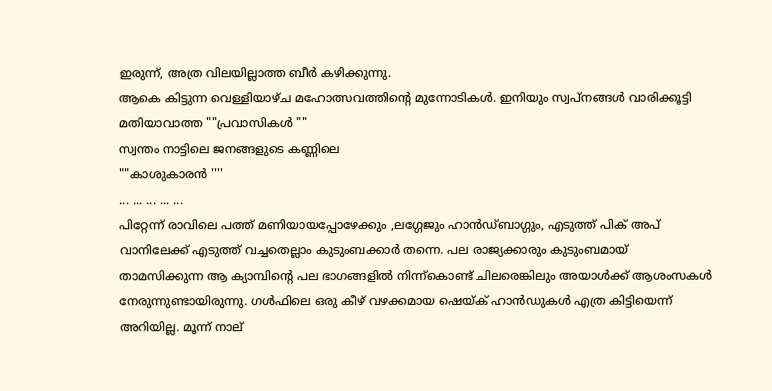ഇരുന്ന്, അത്ര വിലയില്ലാത്ത ബീർ കഴിക്കുന്നു.
ആകെ കിട്ടുന്ന വെള്ളിയാഴ്ച മഹോത്സവത്തിന്റെ മുന്നോടികൾ. ഇനിയും സ്വപ്നങ്ങൾ വാരിക്കൂട്ടി മതിയാവാത്ത ""പ്രവാസികൾ ""
സ്വന്തം നാട്ടിലെ ജനങ്ങളുടെ കണ്ണിലെ
""കാശുകാരൻ ''''
... ... ... ... ...
പിറ്റേന്ന് രാവിലെ പത്ത് മണിയായപ്പോഴേക്കും ,ലഗ്ഗേജും ഹാൻഡ്ബാഗ്ഗും, എടുത്ത് പിക് അപ് വാനിലേക്ക് എടുത്ത് വച്ചതെല്ലാം കുടുംബക്കാർ തന്നെ. പല രാജ്യക്കാരും കുടുംബമായ് താമസിക്കുന്ന ആ ക്യാമ്പിന്റെ പല ഭാഗങ്ങളിൽ നിന്ന്കൊണ്ട് ചിലരെങ്കിലും അയാൾക്ക് ആശംസകൾ നേരുന്നുണ്ടായിരുന്നു. ഗൾഫിലെ ഒരു കീഴ് വഴക്കമായ ഷെയ്ക് ഹാൻഡുകൾ എത്ര കിട്ടിയെന്ന് അറിയില്ല. മൂന്ന് നാല്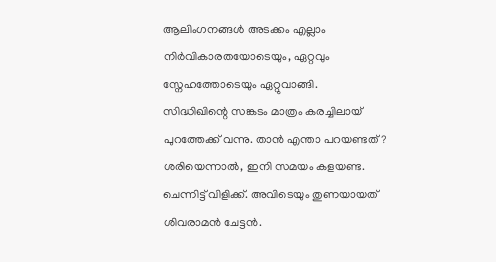ആലിംഗനങ്ങൾ അടക്കം എല്ലാം നിർവികാരതയോടെയും, ഏറ്റവും സ്നേഹത്തോടെയും ഏറ്റുവാങ്ങി.
സിദ്ധിഖിന്റെ സങ്കടം മാത്രം കരച്ചിലായ് പുറത്തേക്ക് വന്നു. താൻ എന്താ പറയണ്ടത് ?
ശരിയെന്നാൽ, ഇനി സമയം കളയണ്ട. ചെന്നിട്ട് വിളിക്ക്. അവിടെയും തുണയായത് ശിവരാമൻ ചേട്ടൻ.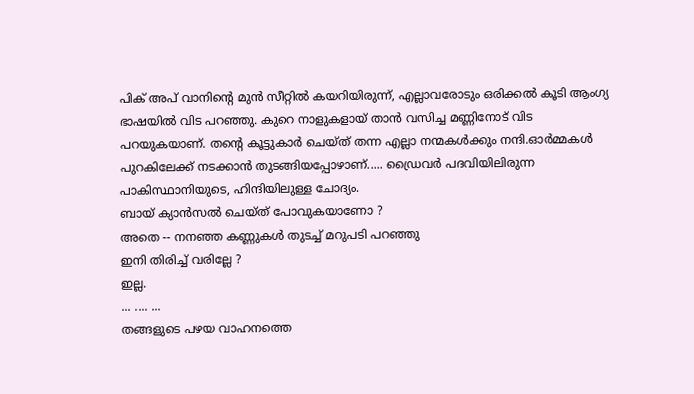പിക് അപ് വാനിന്റെ മുൻ സീറ്റിൽ കയറിയിരുന്ന്, എല്ലാവരോടും ഒരിക്കൽ കൂടി ആംഗ്യ ഭാഷയിൽ വിട പറഞ്ഞു. കുറെ നാളുകളായ് താൻ വസിച്ച മണ്ണിനോട് വിട പറയുകയാണ്. തന്റെ കൂട്ടുകാർ ചെയ്ത് തന്ന എല്ലാ നന്മകൾക്കും നന്ദി.ഓർമ്മകൾ പുറകിലേക്ക് നടക്കാൻ തുടങ്ങിയപ്പോഴാണ്..... ഡ്രൈവർ പദവിയിലിരുന്ന പാകിസ്ഥാനിയുടെ, ഹിന്ദിയിലുള്ള ചോദ്യം.
ബായ് ക്യാൻസൽ ചെയ്ത് പോവുകയാണോ ?
അതെ -- നനഞ്ഞ കണ്ണുകൾ തുടച്ച് മറുപടി പറഞ്ഞു
ഇനി തിരിച്ച് വരില്ലേ ?
ഇല്ല.
... .... ...
തങ്ങളുടെ പഴയ വാഹനത്തെ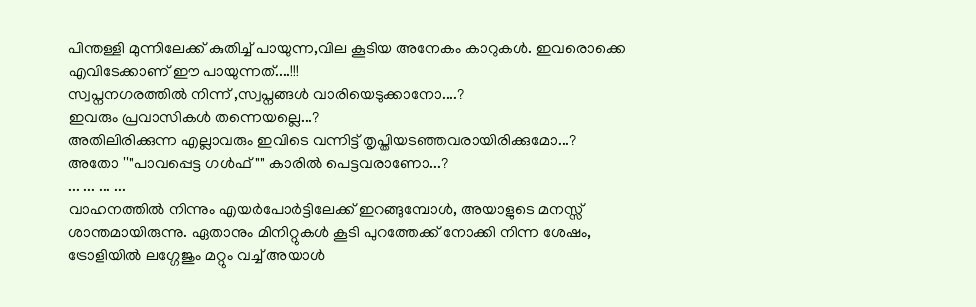പിന്തള്ളി മുന്നിലേക്ക് കുതിച്ച് പായുന്ന,വില കൂടിയ അനേകം കാറുകൾ. ഇവരൊക്കെ എവിടേക്കാണ് ഈ പായുന്നത്....!!!
സ്വപ്നനഗരത്തിൽ നിന്ന് ,സ്വപ്നങ്ങൾ വാരിയെടുക്കാനോ....?
ഇവരും പ്രവാസികൾ തന്നെയല്ലെ...?
അതിലിരിക്കുന്ന എല്ലാവരും ഇവിടെ വന്നിട്ട് തൃപ്തിയടഞ്ഞവരായിരിക്കുമോ...?
അതോ ''"പാവപ്പെട്ട ഗൾഫ് "" കാരിൽ പെട്ടവരാണോ...?
... ... ... ...
വാഹനത്തിൽ നിന്നും എയർപോർട്ടിലേക്ക് ഇറങ്ങുമ്പോൾ, അയാളുടെ മനസ്സ് ശാന്തമായിരുന്നു. ഏതാനും മിനിറ്റുകൾ കൂടി പുറത്തേക്ക് നോക്കി നിന്ന ശേഷം, ട്രോളിയിൽ ലഗ്ഗേജും മറ്റും വച്ച് അയാൾ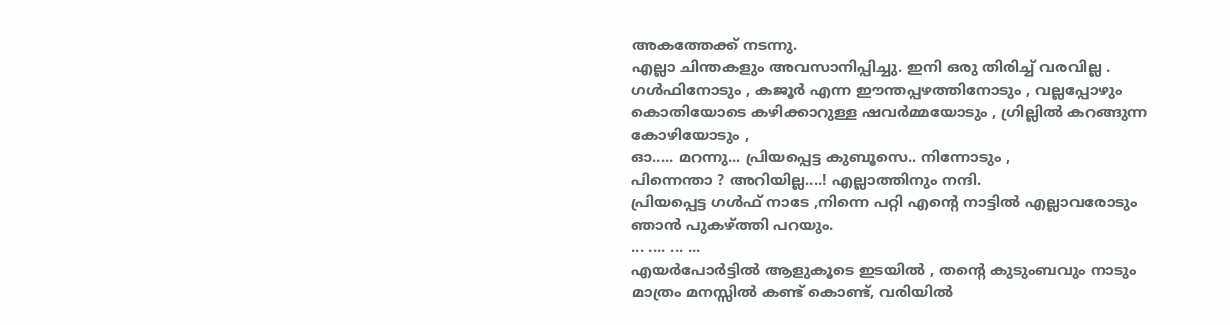അകത്തേക്ക് നടന്നു.
എല്ലാ ചിന്തകളും അവസാനിപ്പിച്ചു. ഇനി ഒരു തിരിച്ച് വരവില്ല . ഗൾഫിനോടും , കജൂർ എന്ന ഈന്തപ്പഴത്തിനോടും , വല്ലപ്പോഴും കൊതിയോടെ കഴിക്കാറുള്ള ഷവർമ്മയോടും , ഗ്രില്ലിൽ കറങ്ങുന്ന കോഴിയോടും ,
ഓ..... മറന്നു... പ്രിയപ്പെട്ട കുബൂസെ.. നിന്നോടും ,
പിന്നെന്താ ? അറിയില്ല....! എല്ലാത്തിനും നന്ദി.
പ്രിയപ്പെട്ട ഗൾഫ് നാടേ ,നിന്നെ പറ്റി എന്റെ നാട്ടിൽ എല്ലാവരോടും ഞാൻ പുകഴ്ത്തി പറയും.
... .... ... ...
എയർപോർട്ടിൽ ആളുകൂടെ ഇടയിൽ , തന്റെ കുടുംബവും നാടും മാത്രം മനസ്സിൽ കണ്ട് കൊണ്ട്, വരിയിൽ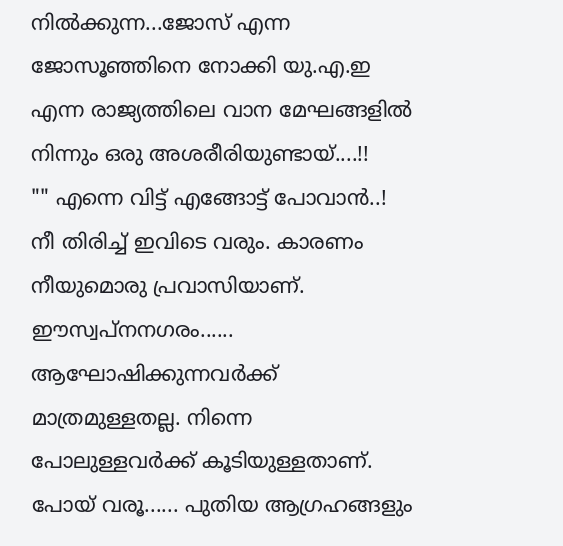നിൽക്കുന്ന...ജോസ് എന്ന ജോസൂഞ്ഞിനെ നോക്കി യു.എ.ഇ എന്ന രാജ്യത്തിലെ വാന മേഘങ്ങളിൽ നിന്നും ഒരു അശരീരിയുണ്ടായ്....!!
"" എന്നെ വിട്ട് എങ്ങോട്ട് പോവാൻ..! നീ തിരിച്ച് ഇവിടെ വരും. കാരണം നീയുമൊരു പ്രവാസിയാണ്. ഈസ്വപ്നനഗരം...... ആഘോഷിക്കുന്നവർക്ക് മാത്രമുള്ളതല്ല. നിന്നെ പോലുള്ളവർക്ക് കൂടിയുള്ളതാണ്. പോയ് വരൂ...... പുതിയ ആഗ്രഹങ്ങളും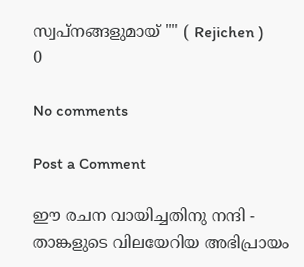സ്വപ്നങ്ങളുമായ് "" ( Rejichen )
0

No comments

Post a Comment

ഈ രചന വായിച്ചതിനു നന്ദി - താങ്കളുടെ വിലയേറിയ അഭിപ്രായം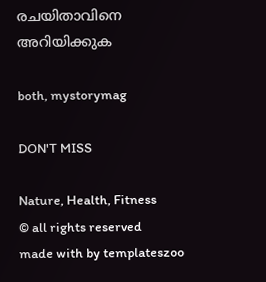രചയിതാവിനെ അറിയിക്കുക

both, mystorymag

DON'T MISS

Nature, Health, Fitness
© all rights reserved
made with by templateszoo